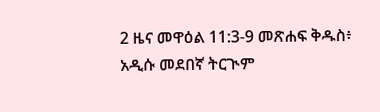2 ዜና መዋዕል 11:3-9 መጽሐፍ ቅዱስ፥ አዲሱ መደበኛ ትርጒም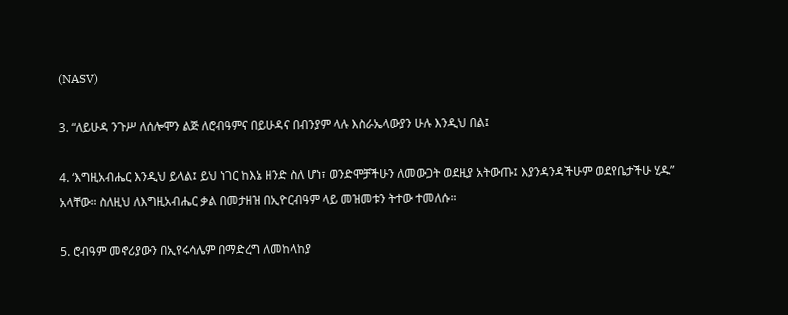(NASV)

3. “ለይሁዳ ንጉሥ ለሰሎሞን ልጅ ለሮብዓምና በይሁዳና በብንያም ላሉ እስራኤላውያን ሁሉ እንዲህ በል፤

4. ‘እግዚአብሔር እንዲህ ይላል፤ ይህ ነገር ከእኔ ዘንድ ስለ ሆነ፣ ወንድሞቻችሁን ለመውጋት ወደዚያ አትውጡ፤ እያንዳንዳችሁም ወደየቤታችሁ ሂዱ” አላቸው። ስለዚህ ለእግዚአብሔር ቃል በመታዘዝ በኢዮርብዓም ላይ መዝመቱን ትተው ተመለሱ።

5. ሮብዓም መኖሪያውን በኢየሩሳሌም በማድረግ ለመከላከያ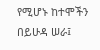የሚሆኑ ከተሞችን በይሁዳ ሠራ፤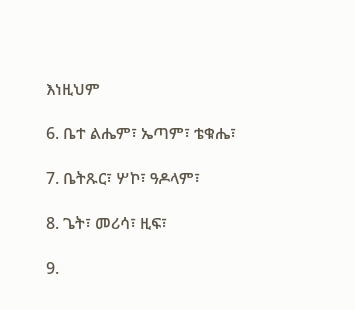እነዚህም

6. ቤተ ልሔም፣ ኤጣም፣ ቴቁሔ፣

7. ቤትጹር፣ ሦኮ፣ ዓዶላም፣

8. ጌት፣ መሪሳ፣ ዚፍ፣

9.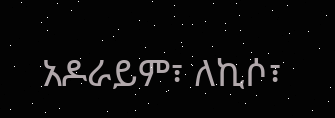አዶራይም፣ ለኪሶ፣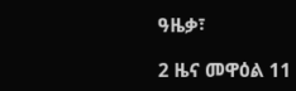ዓዜቃ፣

2 ዜና መዋዕል 11